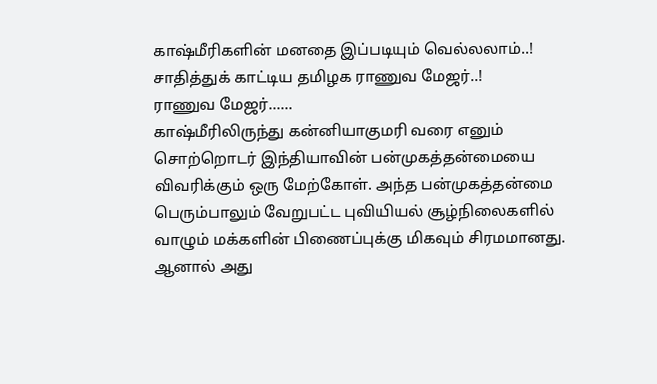காஷ்மீரிகளின் மனதை இப்படியும் வெல்லலாம்..! சாதித்துக் காட்டிய தமிழக ராணுவ மேஜர்..!
ராணுவ மேஜர்......
காஷ்மீரிலிருந்து கன்னியாகுமரி வரை எனும் சொற்றொடர் இந்தியாவின் பன்முகத்தன்மையை விவரிக்கும் ஒரு மேற்கோள். அந்த பன்முகத்தன்மை பெரும்பாலும் வேறுபட்ட புவியியல் சூழ்நிலைகளில் வாழும் மக்களின் பிணைப்புக்கு மிகவும் சிரமமானது.
ஆனால் அது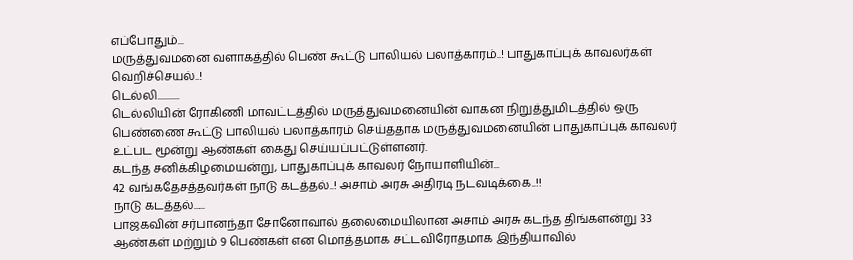எப்போதும்...
மருத்துவமனை வளாகத்தில் பெண் கூட்டு பாலியல் பலாத்காரம்..! பாதுகாப்புக் காவலர்கள் வெறிச்செயல்..!
டெல்லி...........
டெல்லியின் ரோகிணி மாவட்டத்தில் மருத்துவமனையின் வாகன நிறுத்துமிடத்தில் ஒரு பெண்ணை கூட்டு பாலியல் பலாத்காரம் செய்ததாக மருத்துவமனையின் பாதுகாப்புக் காவலர் உட்பட மூன்று ஆண்கள் கைது செய்யப்பட்டுள்ளனர்.
கடந்த சனிக்கிழமையன்று, பாதுகாப்புக் காவலர் நோயாளியின்...
42 வங்கதேசத்தவர்கள் நாடு கடத்தல்..! அசாம் அரசு அதிரடி நடவடிக்கை..!!
நாடு கடத்தல்......
பாஜகவின் சர்பானந்தா சோனோவால் தலைமையிலான அசாம் அரசு கடந்த திங்களன்று 33 ஆண்கள் மற்றும் 9 பெண்கள் என மொத்தமாக சட்டவிரோதமாக இந்தியாவில்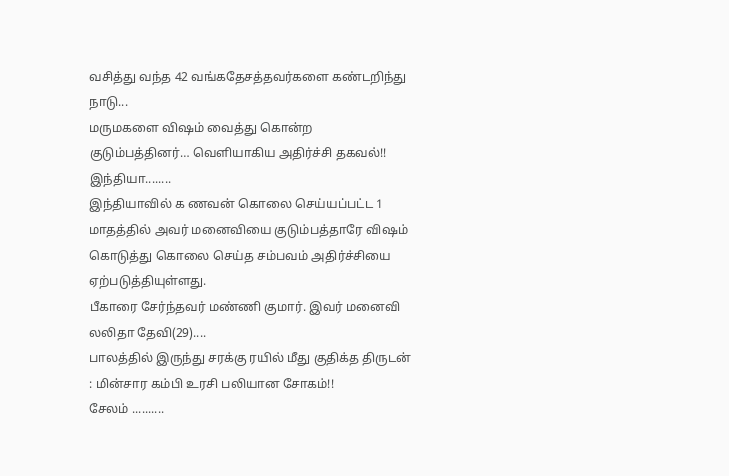வசித்து வந்த 42 வங்கதேசத்தவர்களை கண்டறிந்து நாடு...
மருமகளை விஷம் வைத்து கொன்ற குடும்பத்தினர்… வெளியாகிய அதிர்ச்சி தகவல்!!
இந்தியா........
இந்தியாவில் க ணவன் கொலை செய்யப்பட்ட 1 மாதத்தில் அவர் மனைவியை குடும்பத்தாரே விஷம் கொடுத்து கொலை செய்த சம்பவம் அதிர்ச்சியை ஏற்படுத்தியுள்ளது.
பீகாரை சேர்ந்தவர் மண்ணி குமார். இவர் மனைவி லலிதா தேவி(29)....
பாலத்தில் இருந்து சரக்கு ரயில் மீது குதிக்த திருடன் : மின்சார கம்பி உரசி பலியான சோகம்!!
சேலம் ..........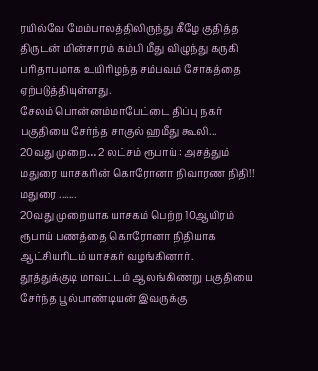ரயில்வே மேம்பாலத்திலிருந்து கீழே குதித்த திருடன் மின்சாரம் கம்பி மீது விழுந்து கருகி பரிதாபமாக உயிரிழந்த சம்பவம் சோகத்தை ஏற்படுத்தியுள்ளது.
சேலம் பொன்னம்மாபேட்டை திப்பு நகர் பகுதியை சேர்ந்த சாகுல் ஹமீது கூலி...
20வது முறை… 2 லட்சம் ரூபாய் : அசத்தும் மதுரை யாசகரின் கொரோனா நிவாரண நிதி!!
மதுரை .......
20வது முறையாக யாசகம் பெற்ற 10ஆயிரம் ரூபாய் பணத்தை கொரோனா நிதியாக ஆட்சியரிடம் யாசகர் வழங்கினார்.
தூத்துக்குடி மாவட்டம் ஆலங்கிணறு பகுதியை சேர்ந்த பூல்பாண்டியன் இவருக்கு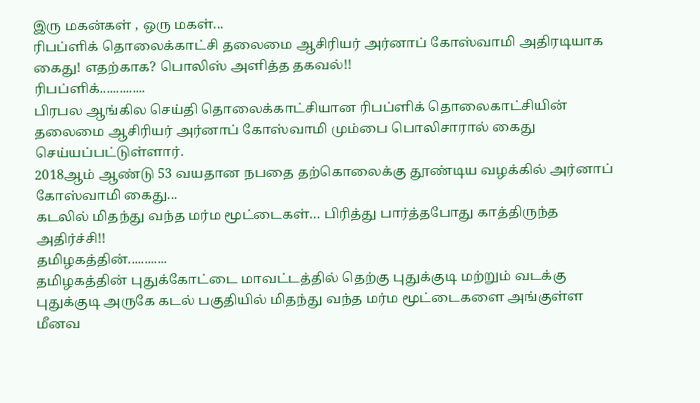இரு மகன்கள் , ஒரு மகள்...
ரிபப்ளிக் தொலைக்காட்சி தலைமை ஆசிரியர் அர்னாப் கோஸ்வாமி அதிரடியாக கைது! எதற்காக? பொலிஸ் அளித்த தகவல்!!
ரிபப்ளிக்..............
பிரபல ஆங்கில செய்தி தொலைக்காட்சியான ரிபப்ளிக் தொலைகாட்சியின் தலைமை ஆசிரியர் அர்னாப் கோஸ்வாமி மும்பை பொலிசாரால் கைது செய்யப்பட்டுள்ளார்.
2018ஆம் ஆண்டு 53 வயதான நபதை தற்கொலைக்கு தூண்டிய வழக்கில் அர்னாப் கோஸ்வாமி கைது...
கடலில் மிதந்து வந்த மர்ம மூட்டைகள்… பிரித்து பார்த்தபோது காத்திருந்த அதிர்ச்சி!!
தமிழகத்தின்............
தமிழகத்தின் புதுக்கோட்டை மாவட்டத்தில் தெற்கு புதுக்குடி மற்றும் வடக்கு புதுக்குடி அருகே கடல் பகுதியில் மிதந்து வந்த மர்ம மூட்டைகளை அங்குள்ள மீனவ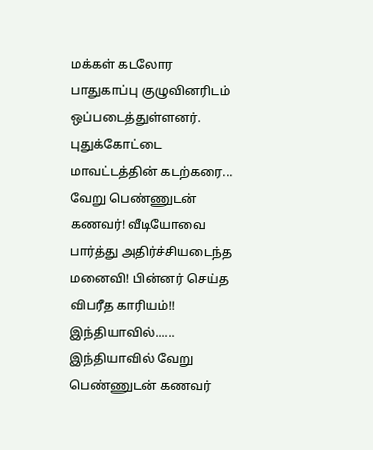மக்கள் கடலோர பாதுகாப்பு குழுவினரிடம் ஒப்படைத்துள்ளனர்.
புதுக்கோட்டை மாவட்டத்தின் கடற்கரை...
வேறு பெண்ணுடன் கணவர்! வீடியோவை பார்த்து அதிர்ச்சியடைந்த மனைவி! பின்னர் செய்த விபரீத காரியம்!!
இந்தியாவில்......
இந்தியாவில் வேறு பெண்ணுடன் கணவர்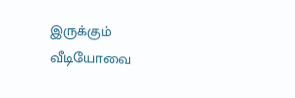இருக்கும் வீடியோவை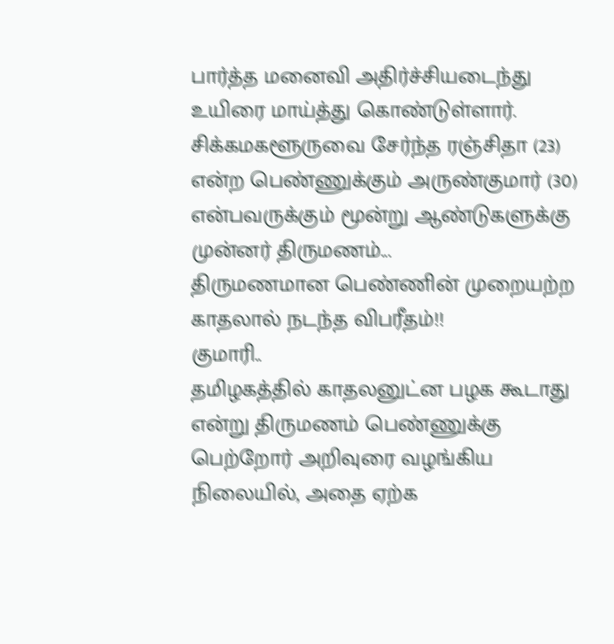பார்த்த மனைவி அதிர்ச்சியடைந்து உயிரை மாய்த்து கொண்டுள்ளார்.
சிக்கமகளூருவை சேர்ந்த ரஞ்சிதா (23) என்ற பெண்ணுக்கும் அருண்குமார் (30) என்பவருக்கும் மூன்று ஆண்டுகளுக்கு முன்னர் திருமணம்...
திருமணமான பெண்ணின் முறையற்ற காதலால் நடந்த விபரீதம்!!
குமாரி..
தமிழகத்தில் காதலனுட்ன பழக கூடாது என்று திருமணம் பெண்ணுக்கு பெற்றோர் அறிவுரை வழங்கிய நிலையில், அதை ஏற்க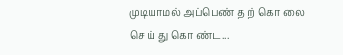முடியாமல் அப்பெண் த ற் கொ லை செ ய் து கொ ண்ட...